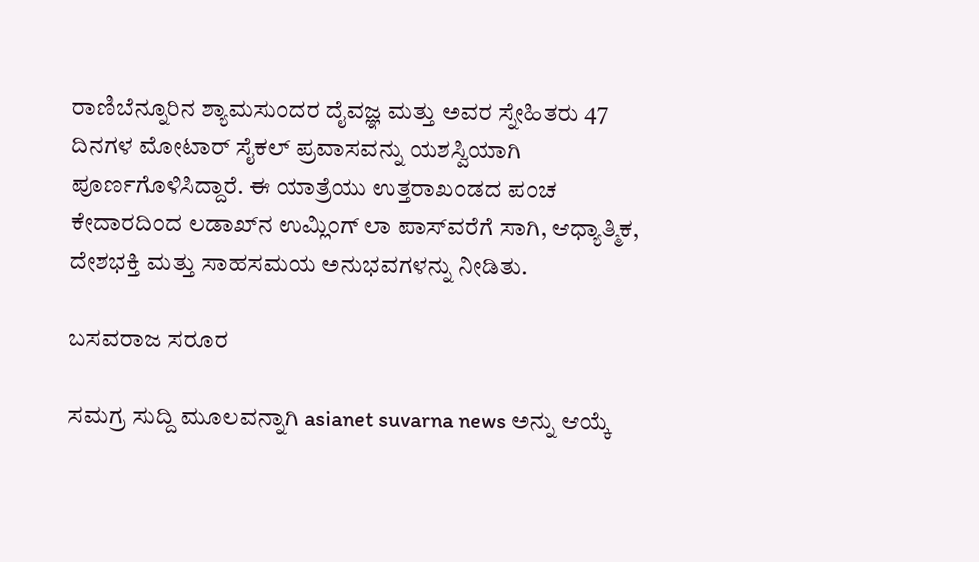ರಾಣಿಬೆನ್ನೂರಿನ ಶ್ಯಾಮಸುಂದರ ದೈವಜ್ಞ ಮತ್ತು ಅವರ ಸ್ನೇಹಿತರು 47 ದಿನಗಳ ಮೋಟಾರ್ ಸೈಕಲ್ ಪ್ರವಾಸವನ್ನು ಯಶಸ್ವಿಯಾಗಿ ಪೂರ್ಣಗೊಳಿಸಿದ್ದಾರೆ. ಈ ಯಾತ್ರೆಯು ಉತ್ತರಾಖಂಡದ ಪಂಚ ಕೇದಾರದಿಂದ ಲಡಾಖ್‌ನ ಉಮ್ಲಿಂಗ್ ಲಾ ಪಾಸ್‌ವರೆಗೆ ಸಾಗಿ, ಆಧ್ಯಾತ್ಮಿಕ, ದೇಶಭಕ್ತಿ ಮತ್ತು ಸಾಹಸಮಯ ಅನುಭವಗಳನ್ನು ನೀಡಿತು.

ಬಸವರಾಜ ಸರೂರ

ಸಮಗ್ರ ಸುದ್ದಿ ಮೂಲವನ್ನಾಗಿ asianet suvarna news ಅನ್ನು ಆಯ್ಕೆ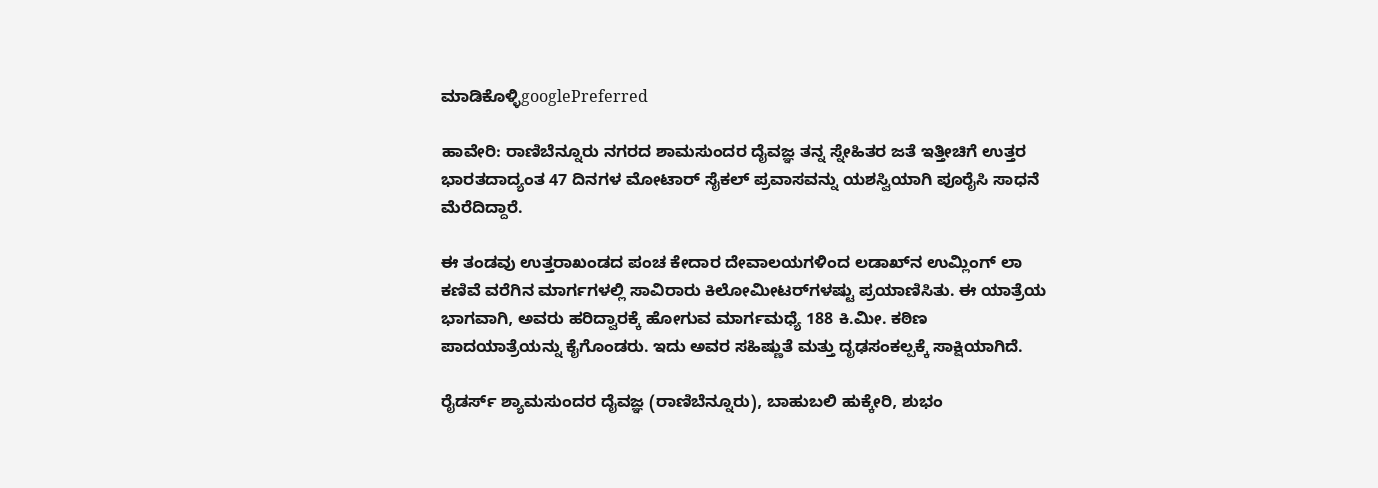ಮಾಡಿಕೊಳ್ಳಿgooglePreferred

ಹಾವೇರಿ: ರಾಣಿಬೆನ್ನೂರು ನಗರದ ಶಾಮಸುಂದರ ದೈವಜ್ಞ ತನ್ನ ಸ್ನೇಹಿತರ ಜತೆ ಇತ್ತೀಚಿಗೆ ಉತ್ತರ ಭಾರತದಾದ್ಯಂತ 47 ದಿನಗಳ ಮೋಟಾರ್ ಸೈಕಲ್ ಪ್ರವಾಸವನ್ನು ಯಶಸ್ವಿಯಾಗಿ ಪೂರೈಸಿ ಸಾಧನೆ ಮೆರೆದಿದ್ದಾರೆ.

ಈ ತಂಡವು ಉತ್ತರಾಖಂಡದ ಪಂಚ ಕೇದಾರ ದೇವಾಲಯಗಳಿಂದ ಲಡಾಖ್‌ನ ಉಮ್ಲಿಂಗ್ ಲಾ ಕಣಿವೆ ವರೆಗಿನ ಮಾರ್ಗಗಳಲ್ಲಿ ಸಾವಿರಾರು ಕಿಲೋಮೀಟರ್‌ಗಳಷ್ಟು ಪ್ರಯಾಣಿಸಿತು. ಈ ಯಾತ್ರೆಯ ಭಾಗವಾಗಿ, ಅವರು ಹರಿದ್ವಾರಕ್ಕೆ ಹೋಗುವ ಮಾರ್ಗಮಧ್ಯೆ 188 ಕಿ.ಮೀ. ಕಠಿಣ ಪಾದಯಾತ್ರೆಯನ್ನು ಕೈಗೊಂಡರು. ಇದು ಅವರ ಸಹಿಷ್ಣುತೆ ಮತ್ತು ದೃಢಸಂಕಲ್ಪಕ್ಕೆ ಸಾಕ್ಷಿಯಾಗಿದೆ.

ರೈಡರ್ಸ್ ಶ್ಯಾಮಸುಂದರ ದೈವಜ್ಞ (ರಾಣಿಬೆನ್ನೂರು), ಬಾಹುಬಲಿ ಹುಕ್ಕೇರಿ, ಶುಭಂ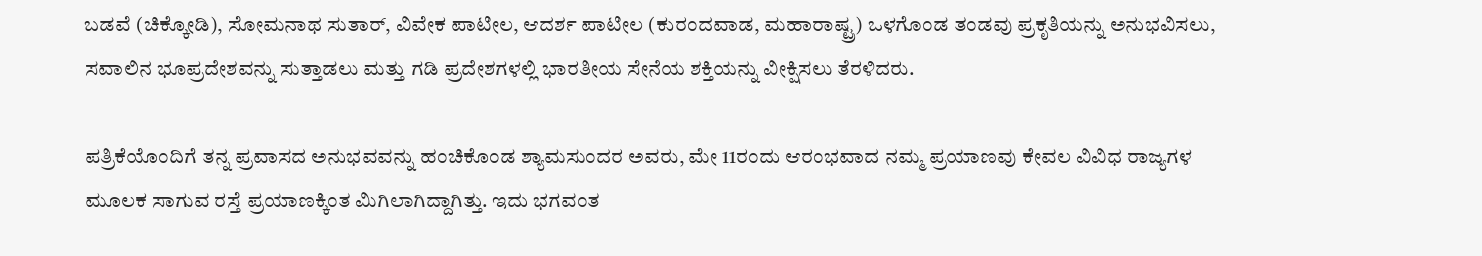ಬಡವೆ (ಚಿಕ್ಕೋಡಿ), ಸೋಮನಾಥ ಸುತಾರ್, ವಿವೇಕ ಪಾಟೀಲ, ಆದರ್ಶ ಪಾಟೀಲ (ಕುರಂದವಾಡ, ಮಹಾರಾಷ್ಟ್ರ) ಒಳಗೊಂಡ ತಂಡವು ಪ್ರಕೃತಿಯನ್ನು ಅನುಭವಿಸಲು, ಸವಾಲಿನ ಭೂಪ್ರದೇಶವನ್ನು ಸುತ್ತಾಡಲು ಮತ್ತು ಗಡಿ ಪ್ರದೇಶಗಳಲ್ಲಿ ಭಾರತೀಯ ಸೇನೆಯ ಶಕ್ತಿಯನ್ನು ವೀಕ್ಷಿಸಲು ತೆರಳಿದರು.

ಪತ್ರಿಕೆಯೊಂದಿಗೆ ತನ್ನ ಪ್ರವಾಸದ ಅನುಭವವನ್ನು ಹಂಚಿಕೊಂಡ ಶ್ಯಾಮಸುಂದರ ಅವರು, ಮೇ 11ರಂದು ಆರಂಭವಾದ ನಮ್ಮ ಪ್ರಯಾಣವು ಕೇವಲ ವಿವಿಧ ರಾಜ್ಯಗಳ ಮೂಲಕ ಸಾಗುವ ರಸ್ತೆ ಪ್ರಯಾಣಕ್ಕಿಂತ ಮಿಗಿಲಾಗಿದ್ದಾಗಿತ್ತು. ಇದು ಭಗವಂತ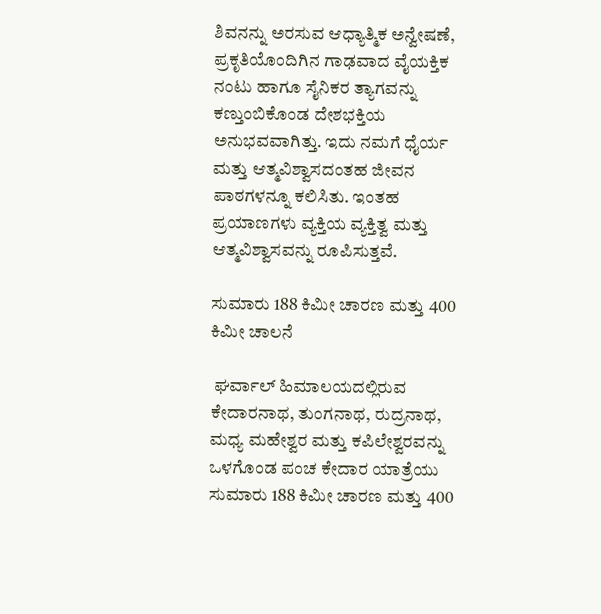ಶಿವನನ್ನು ಅರಸುವ ಆಧ್ಯಾತ್ಮಿಕ ಅನ್ವೇಷಣೆ, ಪ್ರಕೃತಿಯೊಂದಿಗಿನ ಗಾಢವಾದ ವೈಯಕ್ತಿಕ ನಂಟು ಹಾಗೂ ಸೈನಿಕರ ತ್ಯಾಗವನ್ನು ಕಣ್ತುಂಬಿಕೊಂಡ ದೇಶಭಕ್ತಿಯ ಅನುಭವವಾಗಿತ್ತು. ಇದು ನಮಗೆ ಧೈರ್ಯ ಮತ್ತು ಆತ್ಮವಿಶ್ವಾಸದಂತಹ ಜೀವನ ಪಾಠಗಳನ್ನೂ ಕಲಿಸಿತು. ಇಂತಹ ಪ್ರಯಾಣಗಳು ವ್ಯಕ್ತಿಯ ವ್ಯಕ್ತಿತ್ವ ಮತ್ತು ಆತ್ಮವಿಶ್ವಾಸವನ್ನು ರೂಪಿಸುತ್ತವೆ.

ಸುಮಾರು 188 ಕಿಮೀ ಚಾರಣ ಮತ್ತು 400 ಕಿಮೀ ಚಾಲನೆ

 ಘರ್ವಾಲ್ ಹಿಮಾಲಯದಲ್ಲಿರುವ ಕೇದಾರನಾಥ, ತುಂಗನಾಥ, ರುದ್ರನಾಥ, ಮಧ್ಯ ಮಹೇಶ್ವರ ಮತ್ತು ಕಪಿಲೇಶ್ವರವನ್ನು ಒಳಗೊಂಡ ಪಂಚ ಕೇದಾರ ಯಾತ್ರೆಯು ಸುಮಾರು 188 ಕಿಮೀ ಚಾರಣ ಮತ್ತು 400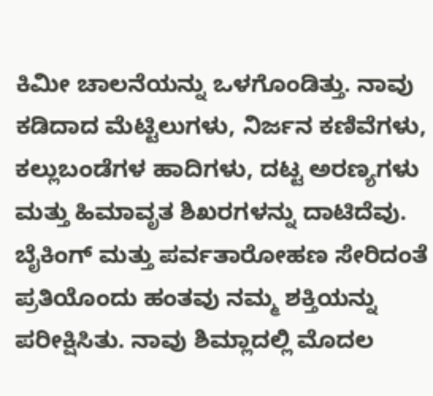ಕಿಮೀ ಚಾಲನೆಯನ್ನು ಒಳಗೊಂಡಿತ್ತು. ನಾವು ಕಡಿದಾದ ಮೆಟ್ಟಿಲುಗಳು, ನಿರ್ಜನ ಕಣಿವೆಗಳು, ಕಲ್ಲುಬಂಡೆಗಳ ಹಾದಿಗಳು, ದಟ್ಟ ಅರಣ್ಯಗಳು ಮತ್ತು ಹಿಮಾವೃತ ಶಿಖರಗಳನ್ನು ದಾಟಿದೆವು. ಬೈಕಿಂಗ್ ಮತ್ತು ಪರ್ವತಾರೋಹಣ ಸೇರಿದಂತೆ ಪ್ರತಿಯೊಂದು ಹಂತವು ನಮ್ಮ ಶಕ್ತಿಯನ್ನು ಪರೀಕ್ಷಿಸಿತು. ನಾವು ಶಿಮ್ಲಾದಲ್ಲಿ ಮೊದಲ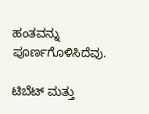ಹಂತವನ್ನು ಪೂರ್ಣಗೊಳಿಸಿದೆವು.

ಟಿಬೆಟ್ ಮತ್ತು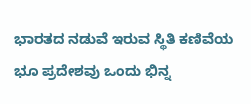ಭಾರತದ ನಡುವೆ ಇರುವ ಸ್ಥಿತಿ ಕಣಿವೆಯ ಭೂ ಪ್ರದೇಶವು ಒಂದು ಭಿನ್ನ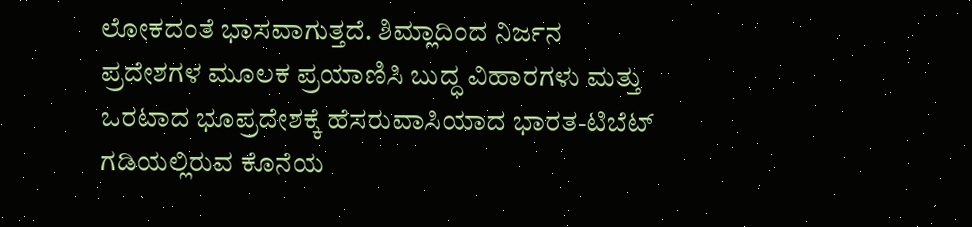ಲೋಕದಂತೆ ಭಾಸವಾಗುತ್ತದೆ. ಶಿಮ್ಲಾದಿಂದ ನಿರ್ಜನ ಪ್ರದೇಶಗಳ ಮೂಲಕ ಪ್ರಯಾಣಿಸಿ ಬುದ್ಧ ವಿಹಾರಗಳು ಮತ್ತು ಒರಟಾದ ಭೂಪ್ರದೇಶಕ್ಕೆ ಹೆಸರುವಾಸಿಯಾದ ಭಾರತ-ಟಿಬೆಟ್ ಗಡಿಯಲ್ಲಿರುವ ಕೊನೆಯ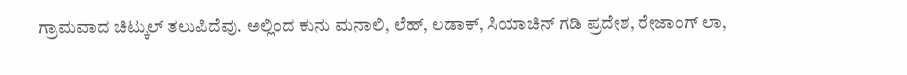ಗ್ರಾಮವಾದ ಚಿಟ್ಕುಲ್ ತಲುಪಿದೆವು. ಅಲ್ಲಿಂದ ಕುನು ಮನಾಲಿ, ಲೆಹ್, ಲಡಾಕ್, ಸಿಯಾಚಿನ್ ಗಡಿ ಪ್ರದೇಶ, ರೇಜಾಂಗ್ ಲಾ,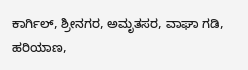ಕಾರ್ಗಿಲ್, ಶ್ರೀನಗರ, ಅಮೃತಸರ, ವಾಘಾ ಗಡಿ, ಹರಿಯಾಣ,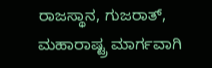ರಾಜಸ್ಥಾನ, ಗುಜರಾತ್, ಮಹಾರಾಷ್ಟ್ರ ಮಾರ್ಗವಾಗಿ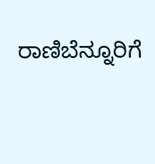ರಾಣಿಬೆನ್ನೂರಿಗೆ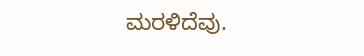ಮರಳಿದೆವು.